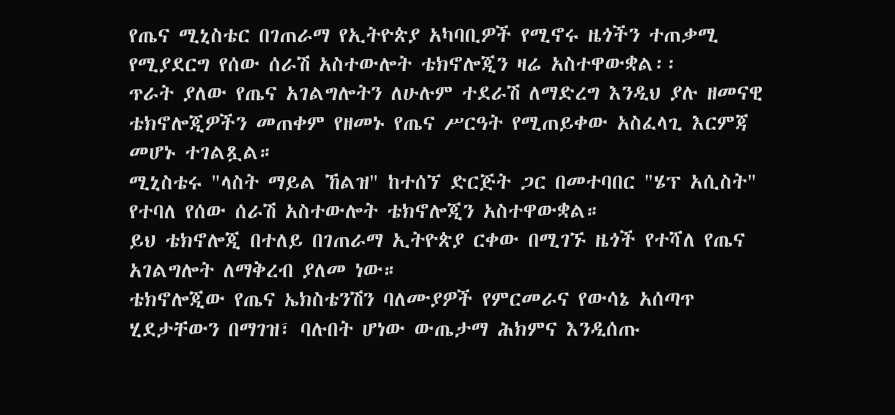የጤና ሚኒስቴር በገጠራማ የኢትዮጵያ አካባቢዎች የሚኖሩ ዜጎችን ተጠቃሚ የሚያደርግ የሰው ሰራሽ አስተውሎት ቴክኖሎጂን ዛሬ አስተዋውቋል፡፡
ጥራት ያለው የጤና አገልግሎትን ለሁሉም ተደራሽ ለማድረግ እንዲህ ያሉ ዘመናዊ ቴክኖሎጂዎችን መጠቀም የዘመኑ የጤና ሥርዓት የሚጠይቀው አስፈላጊ እርምጃ መሆኑ ተገልጿል።
ሚኒስቴሩ "ላስት ማይል ኸልዝ" ከተሰኘ ድርጅት ጋር በመተባበር "ሄፕ አሲስት" የተባለ የሰው ሰራሽ አስተውሎት ቴክኖሎጂን አስተዋውቋል።
ይህ ቴክኖሎጂ በተለይ በገጠራማ ኢትዮጵያ ርቀው በሚገኙ ዜጎች የተሻለ የጤና አገልግሎት ለማቅረብ ያለመ ነው።
ቴክኖሎጂው የጤና ኤክስቴንሽን ባለሙያዎች የምርመራና የውሳኔ አሰጣጥ ሂደታቸውን በማገዝ፣ ባሉበት ሆነው ውጤታማ ሕክምና እንዲሰጡ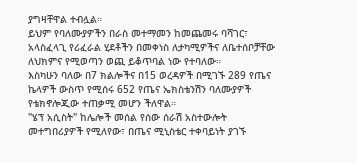ያግዛቸዋል ተብሏል።
ይህም የባለሙያዎችን በራስ መተማመን ከመጨመሩ ባሻገር፣ አላስፈላጊ የሪፈራል ሂደቶችን በመቀነስ ለታካሚዎችና ለቤተሰቦቻቸው ለህክምና የሚወጣን ወጪ ይቆጥባል ነው የተባለው።
እስካሁን ባለው በ7 ክልሎችና በ15 ወረዳዎች በሚገኙ 289 የጤና ኬላዎች ውስጥ የሚሰሩ 652 የጤና ኤክስቴንሽን ባለሙያዎች የቴክኖሎጂው ተጠቃሚ መሆን ችለዋል።
"ሄፕ አሲስት" ከሌሎች መሰል የሰው ሰራሽ አስተውሎት መተግበሪያዎች የሚለየው፣ በጤና ሚኒስቴር ተቀባይነት ያገኙ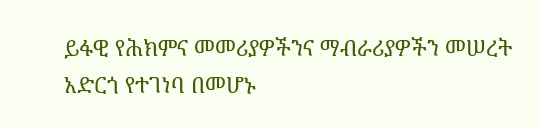ይፋዊ የሕክምና መመሪያዎችንና ማብራሪያዎችን መሠረት አድርጎ የተገነባ በመሆኑ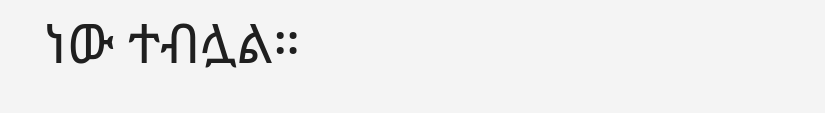ነው ተብሏል።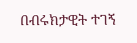በብሩክታዊት ተገኝ